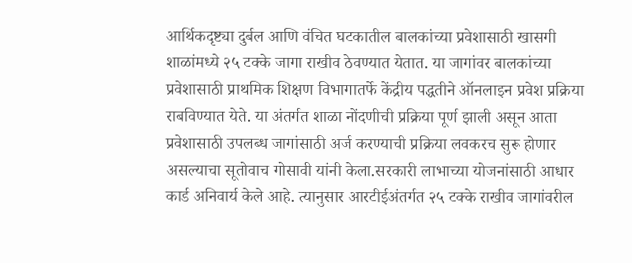आर्थिकदृष्ट्या दुर्बल आणि वंचित घटकातील बालकांच्या प्रवेशासाठी खासगी शाळांमध्ये २५ टक्के जागा राखीव ठेवण्यात येतात. या जागांवर बालकांच्या प्रवेशासाठी प्राथमिक शिक्षण विभागातर्फे केंद्रीय पद्धतीने ऑनलाइन प्रवेश प्रक्रिया राबविण्यात येते. या अंतर्गत शाळा नोंदणीची प्रक्रिया पूर्ण झाली असून आता प्रवेशासाठी उपलब्ध जागांसाठी अर्ज करण्याची प्रक्रिया लवकरच सुरू होणार असल्याचा सूतोवाच गोसावी यांनी केला.सरकारी लाभाच्या योजनांसाठी आधार कार्ड अनिवार्य केले आहे. त्यानुसार आरटीईअंतर्गत २५ टक्के राखीव जागांवरील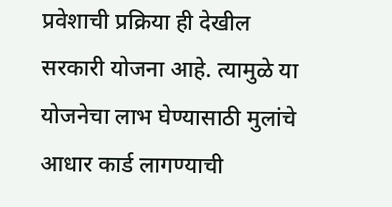प्रवेशाची प्रक्रिया ही देखील सरकारी योजना आहे. त्यामुळे या योजनेचा लाभ घेण्यासाठी मुलांचे आधार कार्ड लागण्याची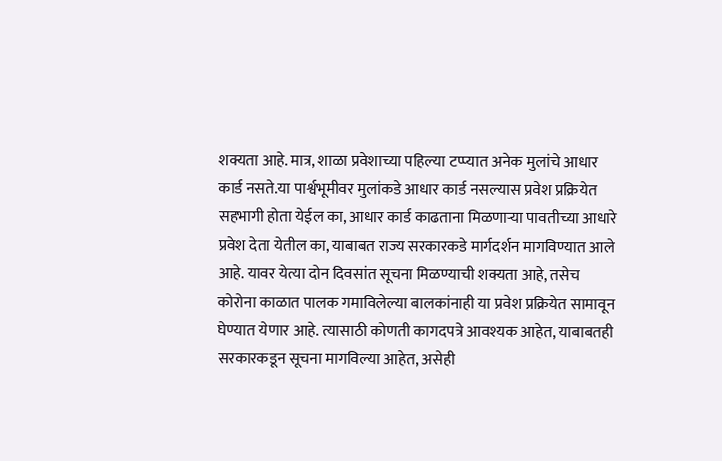शक्यता आहे. मात्र, शाळा प्रवेशाच्या पहिल्या टप्प्यात अनेक मुलांचे आधार कार्ड नसते.या पार्श्वभूमीवर मुलांकडे आधार कार्ड नसल्यास प्रवेश प्रक्रियेत सहभागी होता येईल का, आधार कार्ड काढताना मिळणाऱ्या पावतीच्या आधारे प्रवेश देता येतील का, याबाबत राज्य सरकारकडे मार्गदर्शन मागविण्यात आले आहे. यावर येत्या दोन दिवसांत सूचना मिळण्याची शक्यता आहे, तसेच कोरोना काळात पालक गमाविलेल्या बालकांनाही या प्रवेश प्रक्रियेत सामावून घेण्यात येणार आहे. त्यासाठी कोणती कागदपत्रे आवश्यक आहेत, याबाबतही सरकारकडून सूचना मागविल्या आहेत, असेही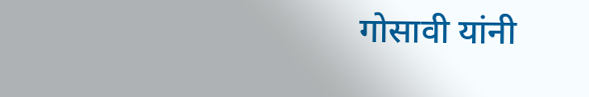गोसावी यांनी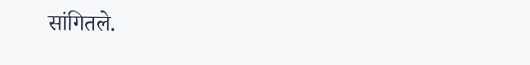सांगितले.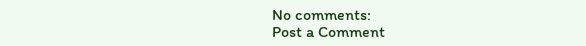No comments:
Post a Comment